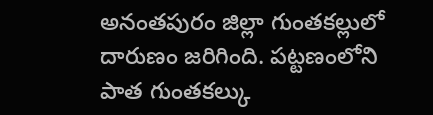అనంతపురం జిల్లా గుంతకల్లులో దారుణం జరిగింది. పట్టణంలోని పాత గుంతకల్కు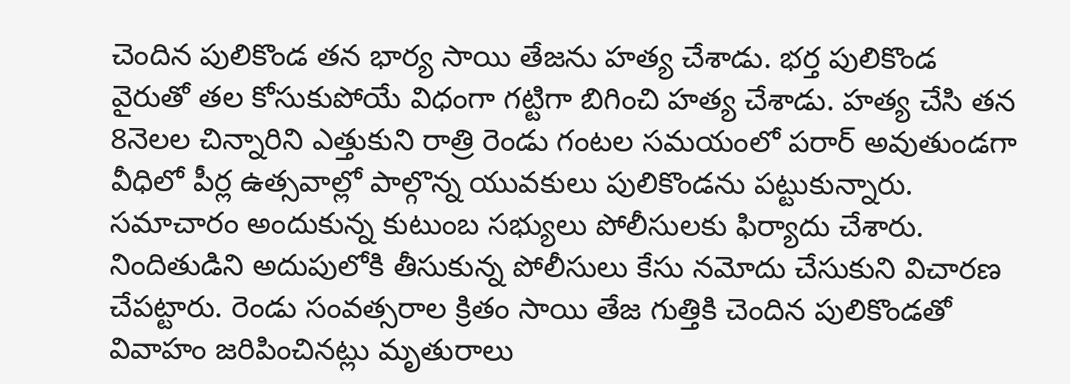చెందిన పులికొండ తన భార్య సాయి తేజను హత్య చేశాడు. భర్త పులికొండ వైరుతో తల కోసుకుపోయే విధంగా గట్టిగా బిగించి హత్య చేశాడు. హత్య చేసి తన 8నెలల చిన్నారిని ఎత్తుకుని రాత్రి రెండు గంటల సమయంలో పరార్ అవుతుండగా వీధిలో పీర్ల ఉత్సవాల్లో పాల్గొన్న యువకులు పులికొండను పట్టుకున్నారు. సమాచారం అందుకున్న కుటుంబ సభ్యులు పోలీసులకు ఫిర్యాదు చేశారు. నిందితుడిని అదుపులోకి తీసుకున్న పోలీసులు కేసు నమోదు చేసుకుని విచారణ చేపట్టారు. రెండు సంవత్సరాల క్రితం సాయి తేజ గుత్తికి చెందిన పులికొండతో వివాహం జరిపించినట్లు మృతురాలు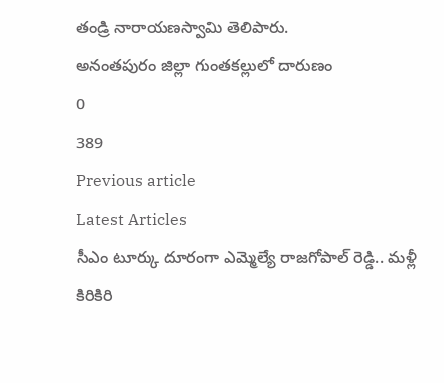తండ్రి నారాయణస్వామి తెలిపారు.
అనంతపురం జిల్లా గుంతకల్లులో దారుణం
0
389
Previous article
Latest Articles
సీఎం టూర్కు దూరంగా ఎమ్మెల్యే రాజగోపాల్ రెడ్డి.. మళ్లీ కిరికిరి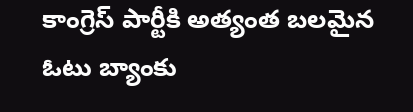కాంగ్రెస్ పార్టీకి అత్యంత బలమైన ఓటు బ్యాంకు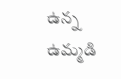ఉన్న ఉమ్మడి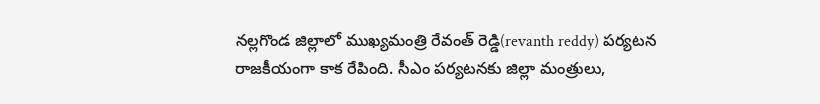నల్లగొండ జిల్లాలో ముఖ్యమంత్రి రేవంత్ రెడ్డి(revanth reddy) పర్యటన రాజకీయంగా కాక రేపింది. సీఎం పర్యటనకు జిల్లా మంత్రులు,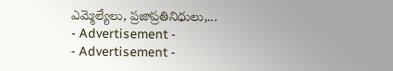ఎమ్మెల్యేలు, ప్రజాప్రతినిధులు,...
- Advertisement -
- Advertisement -